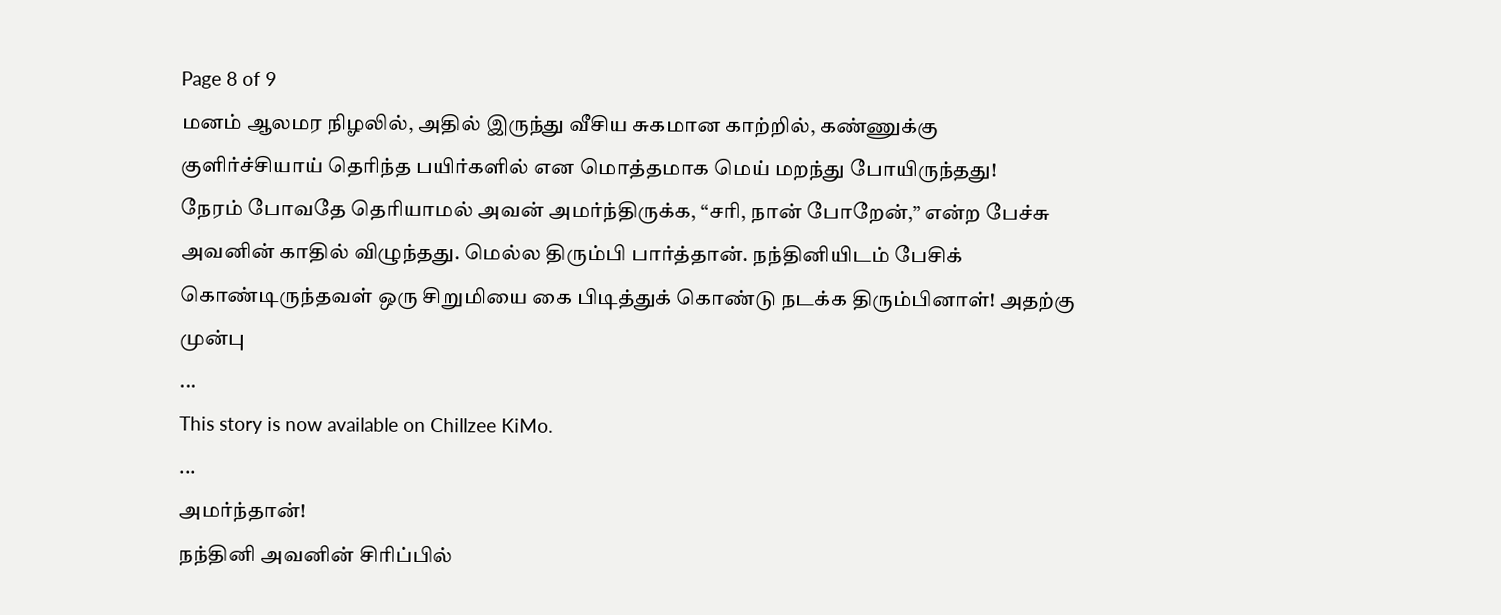Page 8 of 9
மனம் ஆலமர நிழலில், அதில் இருந்து வீசிய சுகமான காற்றில், கண்ணுக்கு குளிர்ச்சியாய் தெரிந்த பயிர்களில் என மொத்தமாக மெய் மறந்து போயிருந்தது!
நேரம் போவதே தெரியாமல் அவன் அமர்ந்திருக்க, “சரி, நான் போறேன்,” என்ற பேச்சு அவனின் காதில் விழுந்தது. மெல்ல திரும்பி பார்த்தான். நந்தினியிடம் பேசிக் கொண்டிருந்தவள் ஒரு சிறுமியை கை பிடித்துக் கொண்டு நடக்க திரும்பினாள்! அதற்கு முன்பு
...
This story is now available on Chillzee KiMo.
...
அமர்ந்தான்!
நந்தினி அவனின் சிரிப்பில்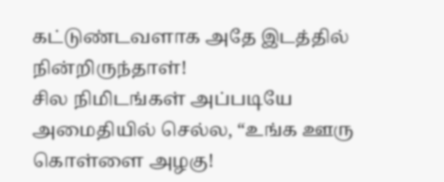கட்டுண்டவளாக அதே இடத்தில் நின்றிருந்தாள்!
சில நிமிடங்கள் அப்படியே அமைதியில் செல்ல, “உங்க ஊரு கொள்ளை அழகு!